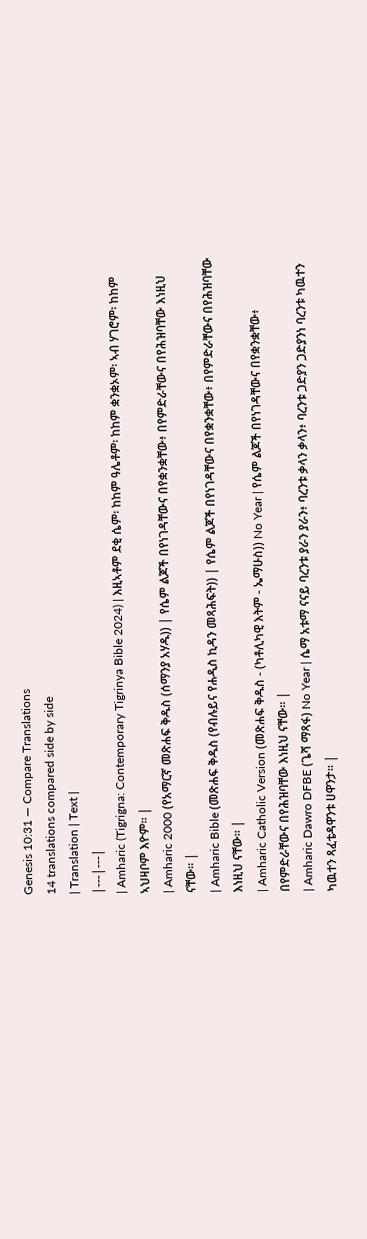Genesis 10:31 — Compare Translations
14 translations compared side by side
| Translation | Text |
|---|---|
| Amharic (Tigrigna: Contemporary Tigrinya Bible 2024) | እዚኣቶም ደቂ ሴም፡ ከከም ዓሌቶም፡ ከከም ቋንቋኦም፡ ኣብ ሃገሮም፡ ከከም ኣህዛቦም እዮም። |
| Amharic 2000 (የአማርኛ መጽሐፍ ቅዱስ (ሰማንያ አሃዱ)) | የሴም ልጆች በየነገዳቸውና በየቋንቋቸው፥ በየምድራቸውና በየሕዝባቸው እነዚህ ናቸው። |
| Amharic Bible (መጽሐፍ ቅዱስ (የብሉይና የሐዲስ ኪዳን መጻሕፍት)) | የሴም ልጆች በየነገዳቸውና በየቋንቋቸው፥ በየምድራቸውና በየሕዝባቸው እነዚህ ናቸው። |
| Amharic Catholic Version (መጽሐፍ ቅዱስ - (ካቶሊካዊ እትም - ኤማሁስ)) No Year | የሴም ልጆች በየነገዳቸውና በየቋንቋቸው፥ በየምድራቸውና በየሕዝባቸው እነዚህ ናቸው። |
| Amharic Dawro DFBE (ጌሻ ማጻፋ) No Year | ሴማ አቱማ ናናይ ባረንቱ ያራን ያራን፥ ባረንቱ ቃላን ቃላን፥ ባረንቱ ጋድያን ጋድያንነ ባረንቱ ካዉተን ካዉተን ጻፈቴዳዋንቱ ሀዋንታ። |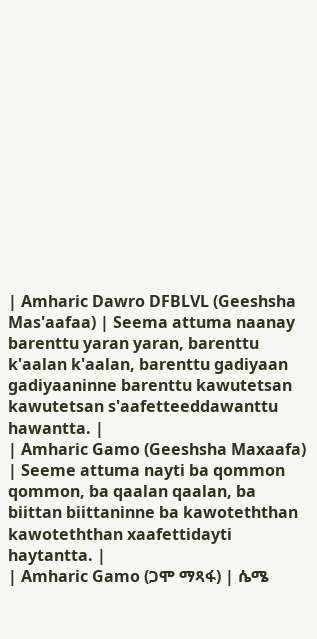| Amharic Dawro DFBLVL (Geeshsha Mas'aafaa) | Seema attuma naanay barenttu yaran yaran, barenttu k'aalan k'aalan, barenttu gadiyaan gadiyaaninne barenttu kawutetsan kawutetsan s'aafetteeddawanttu hawantta. |
| Amharic Gamo (Geeshsha Maxaafa) | Seeme attuma nayti ba qommon qommon, ba qaalan qaalan, ba biittan biittaninne ba kawoteththan kawoteththan xaafettidayti haytantta. |
| Amharic Gamo (ጋሞ ማጻፋ) | ሴሜ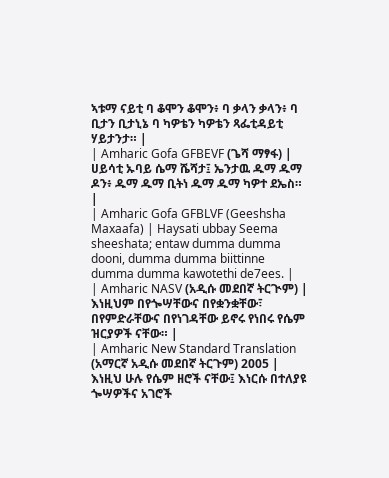ኣቱማ ናይቲ ባ ቆሞን ቆሞን፥ ባ ቃላን ቃላን፥ ባ ቢታን ቢታኒኔ ባ ካዎቴን ካዎቴን ጻፌቲዳይቲ ሃይታንታ። |
| Amharic Gofa GFBEVF (ጌሻ ማፃፋ) | ሀይሳቲ ኡባይ ሴማ ሼሻታ፤ ኤንታዉ ዱማ ዱማ ዶን፥ ዱማ ዱማ ቢትነ ዱማ ዱማ ካዎተ ደኤስ። |
| Amharic Gofa GFBLVF (Geeshsha Maxaafa) | Haysati ubbay Seema sheeshata; entaw dumma dumma dooni, dumma dumma biittinne dumma dumma kawotethi de7ees. |
| Amharic NASV (አዲሱ መደበኛ ትርጒም) | እነዚህም በየጐሣቸውና በየቋንቋቸው፣ በየምድራቸውና በየነገዳቸው ይኖሩ የነበሩ የሴም ዝርያዎች ናቸው። |
| Amharic New Standard Translation (አማርኛ አዲሱ መደበኛ ትርጉም) 2005 | እነዚህ ሁሉ የሴም ዘሮች ናቸው፤ እነርሱ በተለያዩ ጐሣዎችና አገሮች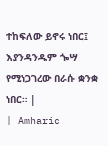ተከፍለው ይኖሩ ነበር፤ እያንዳንዱም ጐሣ የሚነጋገረው በራሱ ቋንቋ ነበር። |
| Amharic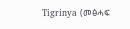Tigrinya (መፅሓፍ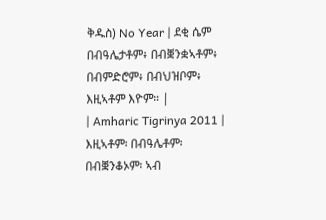ቅዱስ) No Year | ደቂ ሴም በብዓሌታቶም፥ በብቛንቋኣቶም፥ በብምድሮም፥ በብህዝቦም፥ እዚኣቶም እዮም። |
| Amharic Tigrinya 2011 | እዚኣቶም፡ በብዓሌቶም፡ በብቛንቆኦም፡ ኣብ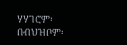ሃሃገሮም፡ በብህዝቦም፡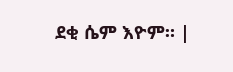ደቂ ሴም እዮም። |